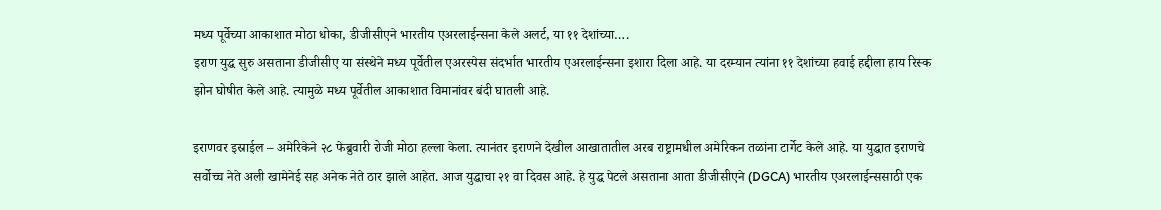मध्य पूर्वेच्या आकाशात मोठा धोका, डीजीसीएने भारतीय एअरलाईन्सना केले अलर्ट, या ११ देशांच्या….
इराण युद्ध सुरु असताना डीजीसीए या संस्थेने मध्य पूर्वेतील एअरस्पेस संदर्भात भारतीय एअरलाईन्सना इशारा दिला आहे. या दरम्यान त्यांना ११ देशांच्या हवाई हद्दीला हाय रिस्क झोन घोषीत केले आहे. त्यामुळे मध्य पूर्वेतील आकाशात विमानांवर बंदी घातली आहे.

इराणवर इस्राईल – अमेरिकेने २८ फेब्रुवारी रोजी मोठा हल्ला केला. त्यानंतर इराणने देखील आखातातील अरब राष्ट्रामधील अमेरिकन तळांना टार्गेट केले आहे. या युद्धात इराणचे सर्वोच्च नेते अली खामेनेई सह अनेक नेते ठार झाले आहेत. आज युद्धाचा २१ वा दिवस आहे. हे युद्ध पेटले असताना आता डीजीसीएने (DGCA) भारतीय एअरलाईन्ससाठी एक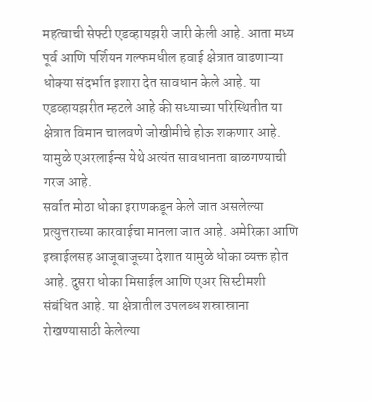महत्वाची सेफ्टी एडव्हायझरी जारी केली आहे. आता मध्य पूर्व आणि पर्शियन गल्फमधील हवाई क्षेत्रात वाढणाऱ्या धोक्या संदर्भात इशारा देत सावधान केले आहे. या एडव्हायझरीत म्हटले आहे की सध्याच्या परिस्थितीत या क्षेत्रात विमान चालवणे जोखीमीचे होऊ शकणार आहे. यामुळे एअरलाईन्स येथे अत्यंत सावधानता बाळगण्याची गरज आहे.
सर्वात मोठा धोका इराणकडून केले जात असलेल्या प्रत्युत्तराच्या कारवाईचा मानला जात आहे. अमेरिका आणि इस्राईलसह आजूबाजूच्या देशात यामुळे धोका व्यक्त होत आहे. दुसरा धोका मिसाईल आणि एअर सिस्टीमशी संबंधित आहे. या क्षेत्रातील उपलब्ध शस्रास्राना रोखण्यासाठी केलेल्या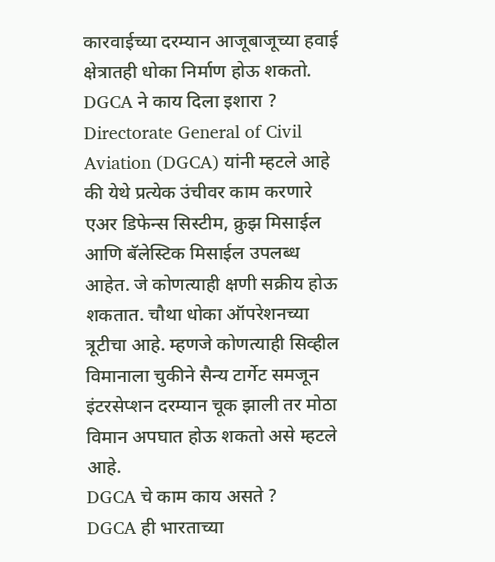कारवाईच्या दरम्यान आजूबाजूच्या हवाई क्षेत्रातही धोका निर्माण होऊ शकतो.
DGCA ने काय दिला इशारा ?
Directorate General of Civil Aviation (DGCA) यांनी म्हटले आहे की येथे प्रत्येक उंचीवर काम करणारे एअर डिफेन्स सिस्टीम, क्रुझ मिसाईल आणि बॅलेस्टिक मिसाईल उपलब्ध आहेत. जे कोणत्याही क्षणी सक्रीय होऊ शकतात. चौथा धोका ऑपरेशनच्या त्रूटीचा आहे. म्हणजे कोणत्याही सिव्हील विमानाला चुकीने सैन्य टार्गेट समजून इंटरसेप्शन दरम्यान चूक झाली तर मोठा विमान अपघात होऊ शकतो असे म्हटले आहे.
DGCA चे काम काय असते ?
DGCA ही भारताच्या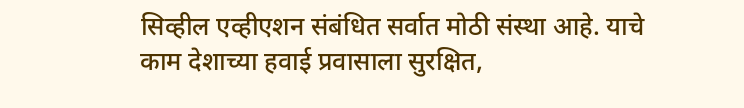सिव्हील एव्हीएशन संबंधित सर्वात मोठी संस्था आहे. याचे काम देशाच्या हवाई प्रवासाला सुरक्षित,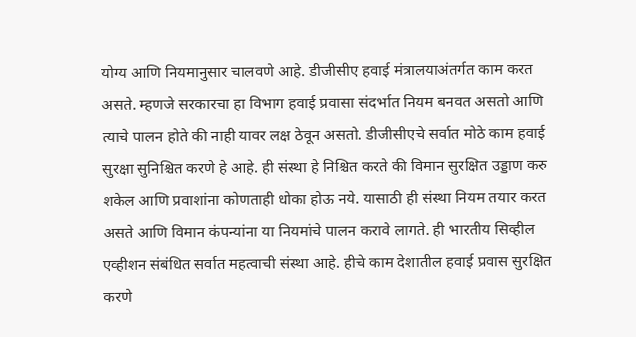योग्य आणि नियमानुसार चालवणे आहे. डीजीसीए हवाई मंत्रालयाअंतर्गत काम करत असते. म्हणजे सरकारचा हा विभाग हवाई प्रवासा संदर्भात नियम बनवत असतो आणि त्याचे पालन होते की नाही यावर लक्ष ठेवून असतो. डीजीसीएचे सर्वात मोठे काम हवाई सुरक्षा सुनिश्चित करणे हे आहे. ही संस्था हे निश्चित करते की विमान सुरक्षित उड्डाण करु शकेल आणि प्रवाशांना कोणताही धोका होऊ नये. यासाठी ही संस्था नियम तयार करत असते आणि विमान कंपन्यांना या नियमांचे पालन करावे लागते. ही भारतीय सिव्हील एव्हीशन संबंधित सर्वात महत्वाची संस्था आहे. हीचे काम देशातील हवाई प्रवास सुरक्षित करणे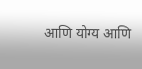आणि योग्य आणि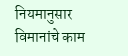नियमानुसार विमानांचे काम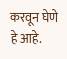करवून घेणे हे आहे.